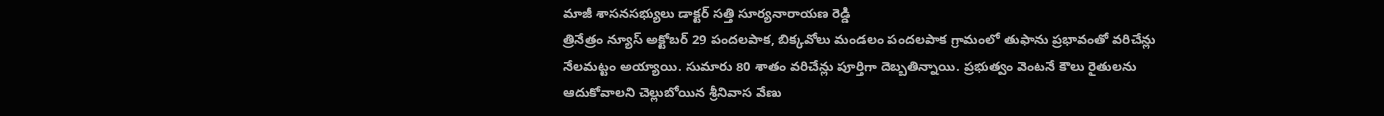మాజీ శాసనసభ్యులు డాక్టర్ సత్తి సూర్యనారాయణ రెడ్డి
త్రినేత్రం న్యూస్ అక్టోబర్ 29 పందలపాక, బిక్కవోలు మండలం పందలపాక గ్రామంలో తుఫాను ప్రభావంతో వరిచేన్లు నేలమట్టం అయ్యాయి. సుమారు 80 శాతం వరిచేన్లు పూర్తిగా దెబ్బతిన్నాయి. ప్రభుత్వం వెంటనే కౌలు రైతులను ఆదుకోవాలని చెల్లుబోయిన శ్రీనివాస వేణు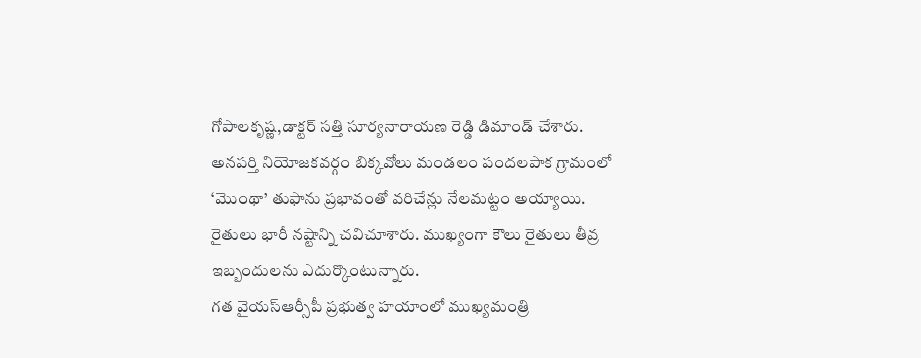గోపాలకృష్ణ,డాక్టర్ సత్తి సూర్యనారాయణ రెడ్డి డిమాండ్ చేశారు.
అనపర్తి నియోజకవర్గం బిక్కవోలు మండలం పందలపాక గ్రామంలో ‘మొంథా’ తుఫాను ప్రభావంతో వరిచేన్లు నేలమట్టం అయ్యాయి. రైతులు భారీ నష్టాన్ని చవిచూశారు. ముఖ్యంగా కౌలు రైతులు తీవ్ర ఇబ్బందులను ఎదుర్కొంటున్నారు.
గత వైయస్ఆర్సీపీ ప్రభుత్వ హయాంలో ముఖ్యమంత్రి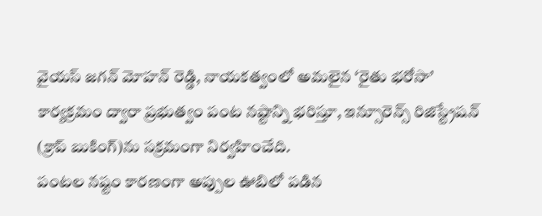వైయస్ జగన్ మోహన్ రెడ్డి, నాయకత్వంలో అమలైన ‘రైతు భరోసా’ కార్యక్రమం ద్వారా ప్రభుత్వం పంట నష్టాన్ని భరిస్తూ, ఇన్సూరెన్స్ రిజిస్ట్రేషన్ (క్రాప్ బుకింగ్)ను సక్రమంగా నిర్వహించేది.
పంటల నష్టం కారణంగా అప్పుల ఊబిలో పడిన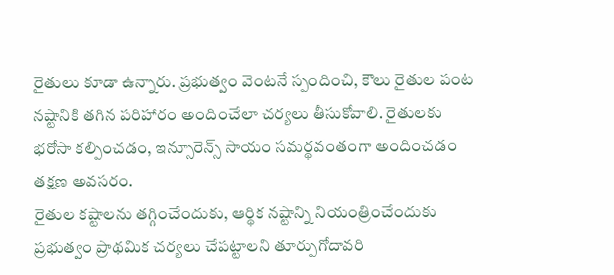రైతులు కూడా ఉన్నారు. ప్రభుత్వం వెంటనే స్పందించి, కౌలు రైతుల పంట నష్టానికి తగిన పరిహారం అందించేలా చర్యలు తీసుకోవాలి. రైతులకు భరోసా కల్పించడం, ఇన్సూరెన్స్ సాయం సమర్థవంతంగా అందించడం తక్షణ అవసరం.
రైతుల కష్టాలను తగ్గించేందుకు, ఆర్థిక నష్టాన్ని నియంత్రించేందుకు ప్రభుత్వం ప్రాథమిక చర్యలు చేపట్టాలని తూర్పుగోదావరి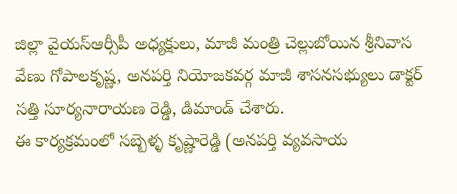జిల్లా వైయస్ఆర్సీపీ అధ్యక్షులు, మాజీ మంత్రి చెల్లుబోయిన శ్రీనివాస వేణు గోపాలకృష్ణ, అనపర్తి నియోజకవర్గ మాజీ శాసనసభ్యులు డాక్టర్ సత్తి సూర్యనారాయణ రెడ్డి, డిమాండ్ చేశారు.
ఈ కార్యక్రమంలో సబ్బెళ్ళ కృష్ణారెడ్డి (అనపర్తి వ్యవసాయ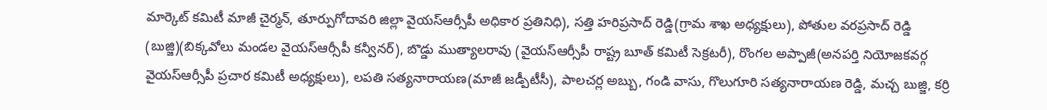మార్కెట్ కమిటీ మాజీ చైర్మన్, తూర్పుగోదావరి జిల్లా వైయస్ఆర్సీపీ అధికార ప్రతినిధి), సత్తి హరిప్రసాద్ రెడ్డి(గ్రామ శాఖ అధ్యక్షులు), పోతుల వరప్రసాద్ రెడ్డి (బుజ్జి)(బిక్కవోలు మండల వైయస్ఆర్సీపీ కన్వీనర్), బొడ్డు ముత్యాలరావు (వైయస్ఆర్సీపీ రాష్ట్ర బూత్ కమిటీ సెక్రటరీ), రొంగల అప్పాజీ(అనపర్తి నియోజకవర్గ వైయస్ఆర్సీపీ ప్రచార కమిటీ అధ్యక్షులు), లపతి సత్యనారాయణ(మాజీ జడ్పీటీసీ), పాలచర్ల అబ్బు, గండి వాసు, గొలుగూరి సత్యనారాయణ రెడ్డి, మచ్చ బుజ్జి, కర్రి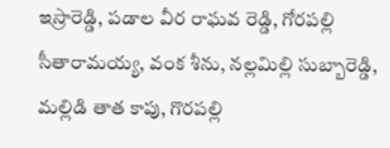ఇస్రారెడ్డి, పడాల వీర రాఘవ రెడ్డి, గోరపల్లి సీతారామయ్య, వంక శీను, నల్లమిల్లి సుబ్బారెడ్డి, మల్లిడి తాత కాపు, గొరపల్లి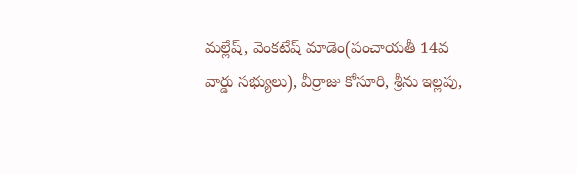మల్లేష్, వెంకటేష్ మాడెం(పంచాయతీ 14వ వార్డు సభ్యులు), వీర్రాజు కోసూరి, శ్రీను ఇల్లపు,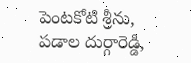పెంటకోటి శ్రీను, పడాల దుర్గారెడ్డి,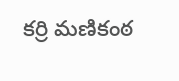కర్రి మణికంఠ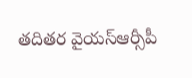తదితర వైయస్ఆర్సీపీ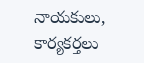నాయకులు, కార్యకర్తలు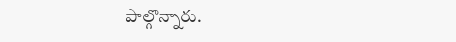పాల్గొన్నారు.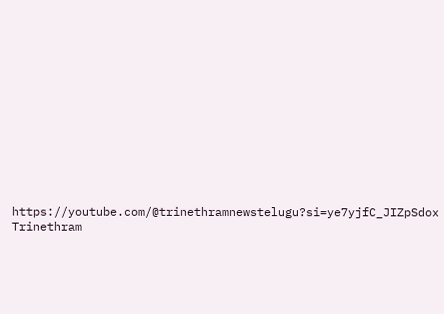https://youtube.com/@trinethramnewstelugu?si=ye7yjfC_JIZpSdox
Trinethram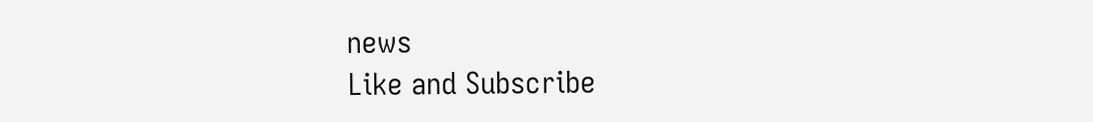news
Like and Subscribe